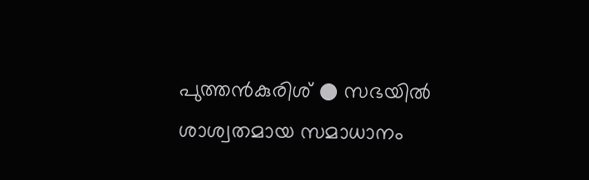പുത്തൻകുരിശ് ● സഭയിൽ ശാശ്വതമായ സമാധാനം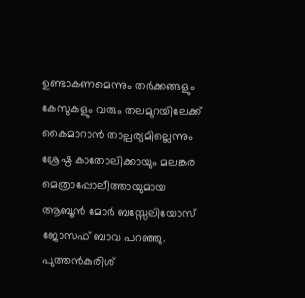ഉണ്ടാകണമെന്നും തർക്കങ്ങളും കേസുകളും വരും തലമുറയിലേക്ക് കൈമാറാൻ താല്പര്യമില്ലെന്നും ശ്രേഷ്ഠ കാതോലിക്കായും മലങ്കര മെത്രാപ്പോലീത്തായുമായ ആബൂൻ മോർ ബസ്സേലിയോസ് ജോസഫ് ബാവ പറഞ്ഞു.
പുത്തൻകുരിശ്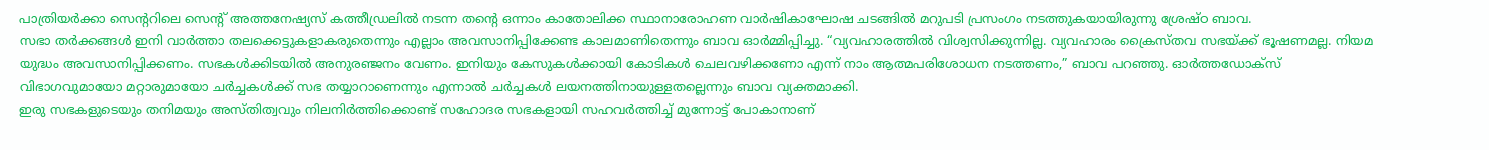പാത്രിയർക്കാ സെന്ററിലെ സെന്റ് അത്തനേഷ്യസ് കത്തീഡ്രലിൽ നടന്ന തൻ്റെ ഒന്നാം കാതോലിക്ക സ്ഥാനാരോഹണ വാർഷികാഘോഷ ചടങ്ങിൽ മറുപടി പ്രസംഗം നടത്തുകയായിരുന്നു ശ്രേഷ്ഠ ബാവ.
സഭാ തർക്കങ്ങൾ ഇനി വാർത്താ തലക്കെട്ടുകളാകരുതെന്നും എല്ലാം അവസാനിപ്പിക്കേണ്ട കാലമാണിതെന്നും ബാവ ഓർമ്മിപ്പിച്ചു. “വ്യവഹാരത്തിൽ വിശ്വസിക്കുന്നില്ല. വ്യവഹാരം ക്രൈസ്തവ സഭയ്ക്ക് ഭൂഷണമല്ല. നിയമ യുദ്ധം അവസാനിപ്പിക്കണം. സഭകൾക്കിടയിൽ അനുരഞ്ജനം വേണം. ഇനിയും കേസുകൾക്കായി കോടികൾ ചെലവഴിക്കണോ എന്ന് നാം ആത്മപരിശോധന നടത്തണം,” ബാവ പറഞ്ഞു. ഓർത്തഡോക്സ് വിഭാഗവുമായോ മറ്റാരുമായോ ചർച്ചകൾക്ക് സഭ തയ്യാറാണെന്നും എന്നാൽ ചർച്ചകൾ ലയനത്തിനായുള്ളതല്ലെന്നും ബാവ വ്യക്തമാക്കി.
ഇരു സഭകളുടെയും തനിമയും അസ്തിത്വവും നിലനിർത്തിക്കൊണ്ട് സഹോദര സഭകളായി സഹവർത്തിച്ച് മുന്നോട്ട് പോകാനാണ്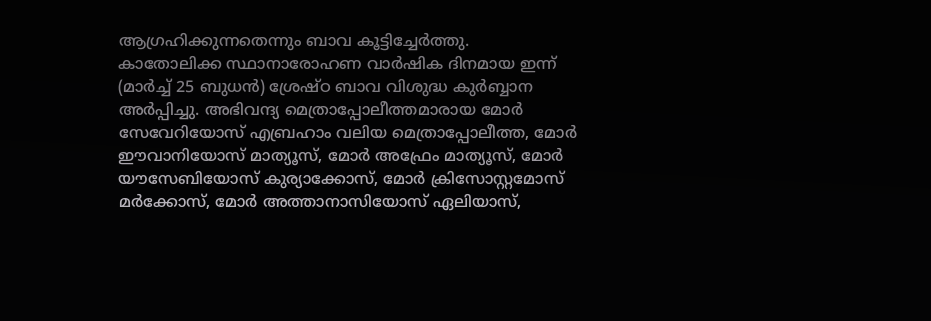ആഗ്രഹിക്കുന്നതെന്നും ബാവ കൂട്ടിച്ചേർത്തു.
കാതോലിക്ക സ്ഥാനാരോഹണ വാർഷിക ദിനമായ ഇന്ന് (മാർച്ച് 25 ബുധൻ) ശ്രേഷ്ഠ ബാവ വിശുദ്ധ കുർബ്ബാന അർപ്പിച്ചു. അഭിവന്ദ്യ മെത്രാപ്പോലീത്തമാരായ മോർ സേവേറിയോസ് എബ്രഹാം വലിയ മെത്രാപ്പോലീത്ത, മോർ ഈവാനിയോസ് മാത്യൂസ്, മോർ അഫ്രേം മാത്യൂസ്, മോർ യൗസേബിയോസ് കുര്യാക്കോസ്, മോർ ക്രിസോസ്റ്റമോസ് മർക്കോസ്, മോർ അത്താനാസിയോസ് ഏലിയാസ്,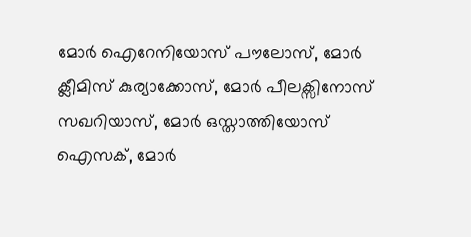മോർ ഐറേനിയോസ് പൗലോസ്, മോർ ക്ലീമിസ് കുര്യാക്കോസ്, മോർ പീലക്സിനോസ് സഖറിയാസ്, മോർ ഒസ്താത്തിയോസ് ഐസക്, മോർ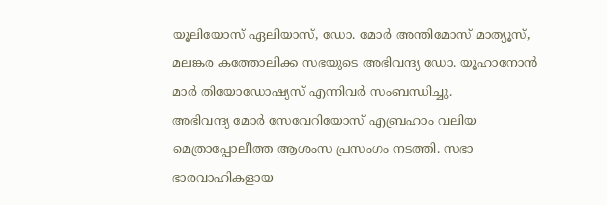യൂലിയോസ് ഏലിയാസ്, ഡോ. മോർ അന്തിമോസ് മാത്യൂസ്, മലങ്കര കത്തോലിക്ക സഭയുടെ അഭിവന്ദ്യ ഡോ. യൂഹാനോൻ മാർ തിയോഡോഷ്യസ് എന്നിവർ സംബന്ധിച്ചു.
അഭിവന്ദ്യ മോർ സേവേറിയോസ് എബ്രഹാം വലിയ മെത്രാപ്പോലീത്ത ആശംസ പ്രസംഗം നടത്തി. സഭാ ഭാരവാഹികളായ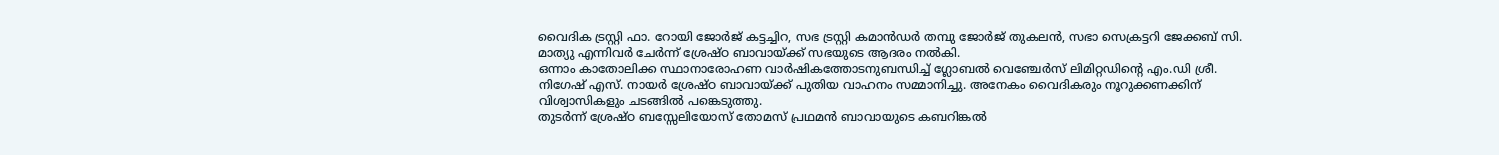വൈദിക ട്രസ്റ്റി ഫാ. റോയി ജോർജ് കട്ടച്ചിറ, സഭ ട്രസ്റ്റി കമാൻഡർ തമ്പു ജോർജ് തുകലൻ, സഭാ സെക്രട്ടറി ജേക്കബ് സി. മാത്യു എന്നിവർ ചേർന്ന് ശ്രേഷ്ഠ ബാവായ്ക്ക് സഭയുടെ ആദരം നൽകി.
ഒന്നാം കാതോലിക്ക സ്ഥാനാരോഹണ വാർഷികത്തോടനുബന്ധിച്ച് ഗ്ലോബൽ വെഞ്ചേർസ് ലിമിറ്റഡിന്റെ എം.ഡി ശ്രീ. നിഗേഷ് എസ്. നായർ ശ്രേഷ്ഠ ബാവായ്ക്ക് പുതിയ വാഹനം സമ്മാനിച്ചു. അനേകം വൈദികരും നൂറുക്കണക്കിന് വിശ്വാസികളും ചടങ്ങിൽ പങ്കെടുത്തു.
തുടർന്ന് ശ്രേഷ്ഠ ബസ്സേലിയോസ് തോമസ് പ്രഥമൻ ബാവായുടെ കബറിങ്കൽ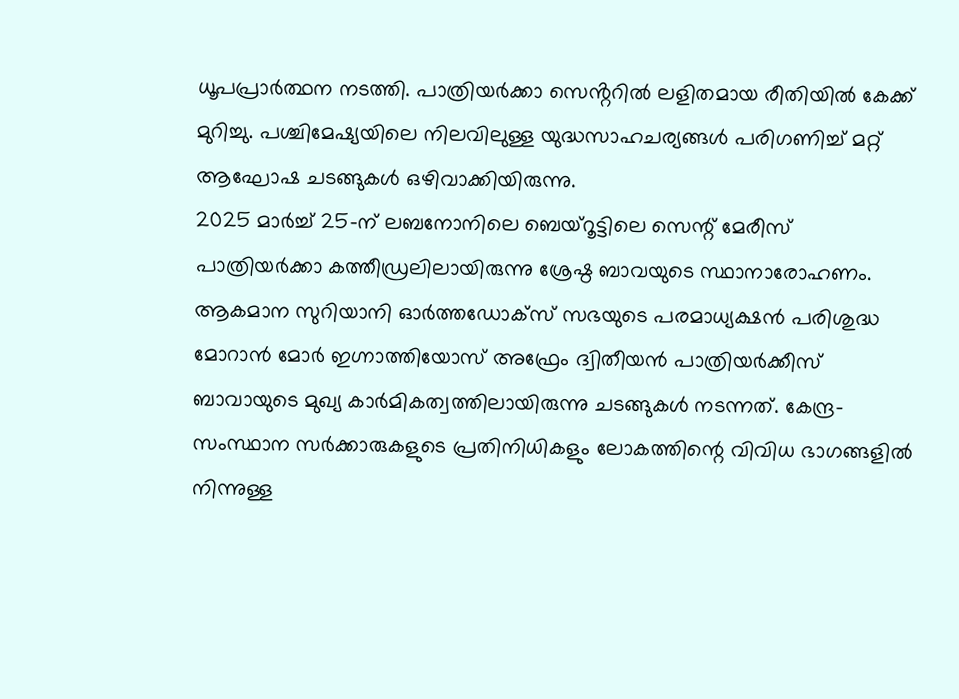ധൂപപ്രാർത്ഥന നടത്തി. പാത്രിയർക്കാ സെൻ്ററിൽ ലളിതമായ രീതിയിൽ കേക്ക് മുറിച്ചു. പശ്ചിമേഷ്യയിലെ നിലവിലുള്ള യുദ്ധസാഹചര്യങ്ങൾ പരിഗണിച്ച് മറ്റ് ആഘോഷ ചടങ്ങുകൾ ഒഴിവാക്കിയിരുന്നു.
2025 മാർച്ച് 25-ന് ലബനോനിലെ ബെയ്റൂട്ടിലെ സെന്റ് മേരീസ് പാത്രിയർക്കാ കത്തീഡ്രലിലായിരുന്നു ശ്രേഷ്ഠ ബാവയുടെ സ്ഥാനാരോഹണം. ആകമാന സുറിയാനി ഓർത്തഡോക്സ് സഭയുടെ പരമാധ്യക്ഷൻ പരിശുദ്ധ മോറാൻ മോർ ഇഗ്നാത്തിയോസ് അഫ്രേം ദ്വിതീയൻ പാത്രിയർക്കീസ് ബാവായുടെ മുഖ്യ കാർമികത്വത്തിലായിരുന്നു ചടങ്ങുകൾ നടന്നത്. കേന്ദ്ര-സംസ്ഥാന സർക്കാരുകളുടെ പ്രതിനിധികളും ലോകത്തിന്റെ വിവിധ ഭാഗങ്ങളിൽ നിന്നുള്ള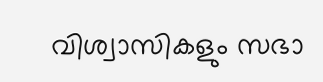വിശ്വാസികളും സഭാ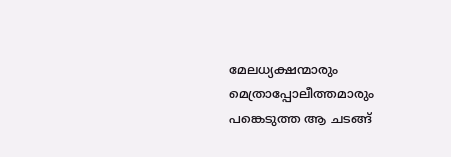മേലധ്യക്ഷന്മാരും മെത്രാപ്പോലീത്തമാരും പങ്കെടുത്ത ആ ചടങ്ങ്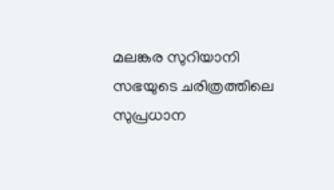മലങ്കര സുറിയാനി സഭയുടെ ചരിത്രത്തിലെ സുപ്രധാന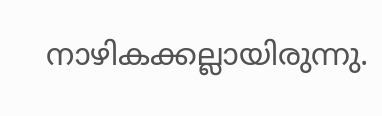നാഴികക്കല്ലായിരുന്നു.